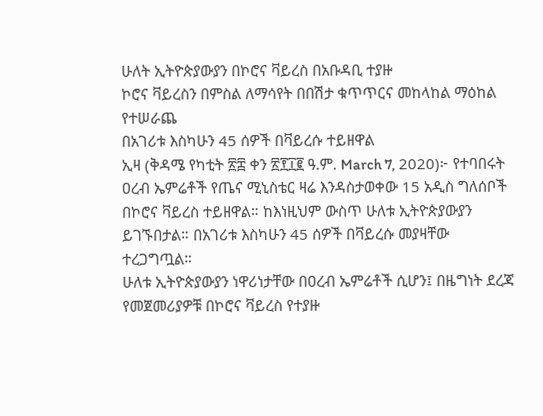ሁለት ኢትዮጵያውያን በኮሮና ቫይረስ በአቡዳቢ ተያዙ
ኮሮና ቫይረስን በምስል ለማሳየት በበሽታ ቁጥጥርና መከላከል ማዕከል የተሠራጨ
በአገሪቱ እስካሁን 45 ሰዎች በቫይረሱ ተይዘዋል
ኢዛ (ቅዳሜ የካቲት ፳፰ ቀን ፳፻፲፪ ዓ.ም. March 7, 2020)፦ የተባበሩት ዐረብ ኤምሬቶች የጤና ሚኒስቴር ዛሬ እንዳስታወቀው 15 አዲስ ግለሰቦች በኮሮና ቫይረስ ተይዘዋል። ከእነዚህም ውስጥ ሁለቱ ኢትዮጵያውያን ይገኙበታል። በአገሪቱ እስካሁን 45 ሰዎች በቫይረሱ መያዛቸው ተረጋግጧል።
ሁለቱ ኢትዮጵያውያን ነዋሪነታቸው በዐረብ ኤምሬቶች ሲሆን፤ በዜግነት ደረጃ የመጀመሪያዎቹ በኮሮና ቫይረስ የተያዙ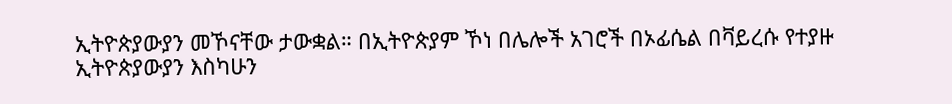ኢትዮጵያውያን መኾናቸው ታውቋል። በኢትዮጵያም ኾነ በሌሎች አገሮች በኦፊሴል በቫይረሱ የተያዙ ኢትዮጵያውያን እስካሁን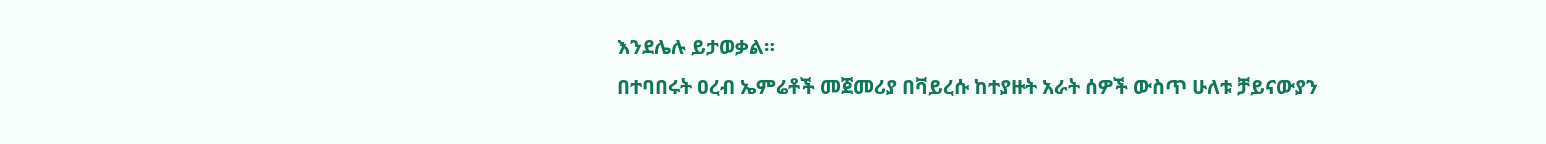እንደሌሉ ይታወቃል።
በተባበሩት ዐረብ ኤምሬቶች መጀመሪያ በቫይረሱ ከተያዙት አራት ሰዎች ውስጥ ሁለቱ ቻይናውያን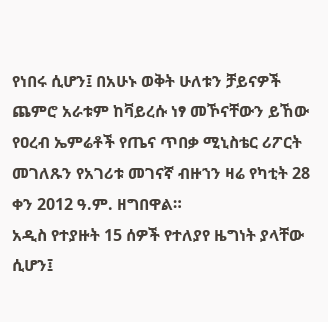የነበሩ ሲሆን፤ በአሁኑ ወቅት ሁለቱን ቻይናዎች ጨምሮ አራቱም ከቫይረሱ ነፃ መኾናቸውን ይኸው የዐረብ ኤምሬቶች የጤና ጥበቃ ሚኒስቴር ሪፖርት መገለጹን የአገሪቱ መገናኛ ብዙኀን ዛሬ የካቲት 28 ቀን 2012 ዓ.ም. ዘግበዋል።
አዲስ የተያዙት 15 ሰዎች የተለያየ ዜግነት ያላቸው ሲሆን፤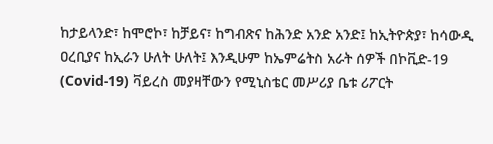ከታይላንድ፣ ከሞሮኮ፣ ከቻይና፣ ከግብጽና ከሕንድ አንድ አንድ፤ ከኢትዮጵያ፣ ከሳውዲ ዐረቢያና ከኢራን ሁለት ሁለት፤ እንዲሁም ከኤምሬትስ አራት ሰዎች በኮቪድ-19 (Covid-19) ቫይረስ መያዛቸውን የሚኒስቴር መሥሪያ ቤቱ ሪፖርት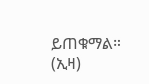ይጠቁማል። (ኢዛ)